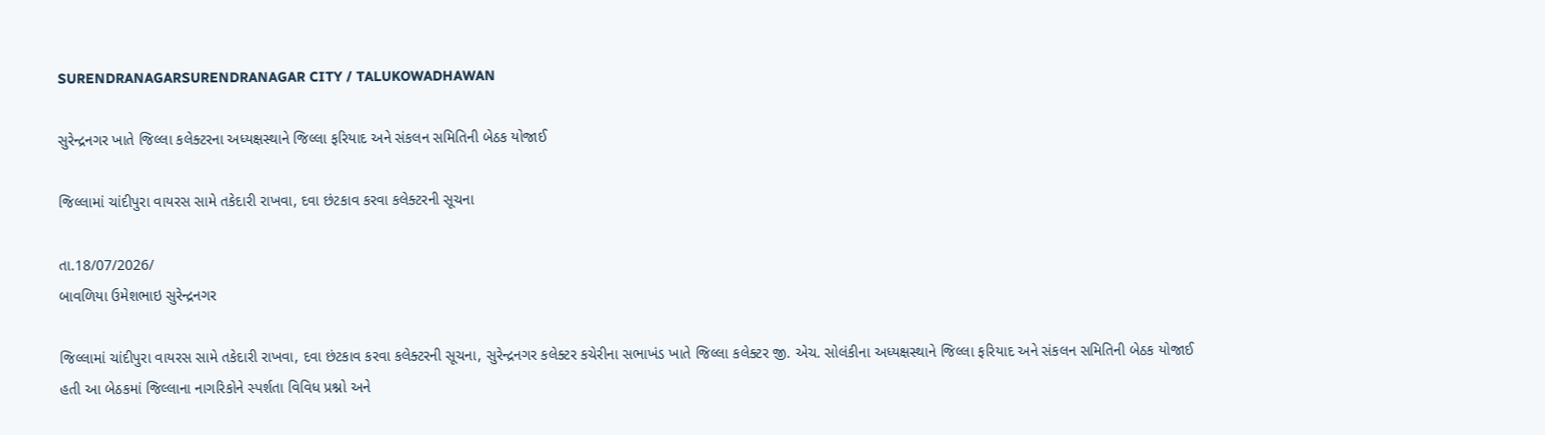SURENDRANAGARSURENDRANAGAR CITY / TALUKOWADHAWAN

સુરેન્દ્રનગર ખાતે જિલ્લા કલેક્ટરના અધ્યક્ષસ્થાને જિલ્લા ફરિયાદ અને સંકલન સમિતિની બેઠક યોજાઈ

જિલ્લામાં ચાંદીપુરા વાયરસ સામે તકેદારી રાખવા, દવા છંટકાવ કરવા કલેક્ટરની સૂચના

તા.18/07/2026/
બાવળિયા ઉમેશભાઇ સુરેન્દ્રનગર

જિલ્લામાં ચાંદીપુરા વાયરસ સામે તકેદારી રાખવા, દવા છંટકાવ કરવા કલેક્ટરની સૂચના, સુરેન્દ્રનગર કલેક્ટર કચેરીના સભાખંડ ખાતે જિલ્લા કલેક્ટર જી. એચ. સોલંકીના અધ્યક્ષસ્થાને જિલ્લા ફરિયાદ અને સંકલન સમિતિની બેઠક યોજાઈ હતી આ બેઠકમાં જિલ્લાના નાગરિકોને સ્પર્શતા વિવિધ પ્રશ્નો અને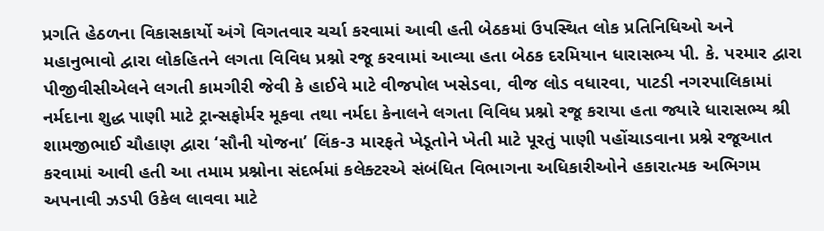પ્રગતિ હેઠળના વિકાસકાર્યો અંગે વિગતવાર ચર્ચા કરવામાં આવી હતી બેઠકમાં ઉપસ્થિત લોક પ્રતિનિધિઓ અને મહાનુભાવો દ્વારા લોકહિતને લગતા વિવિધ પ્રશ્નો રજૂ કરવામાં આવ્યા હતા બેઠક દરમિયાન ધારાસભ્ય પી. કે. પરમાર દ્વારા પીજીવીસીએલને લગતી કામગીરી જેવી કે હાઈવે માટે વીજપોલ ખસેડવા, વીજ લોડ વધારવા, પાટડી નગરપાલિકામાં નર્મદાના શુદ્ધ પાણી માટે ટ્રાન્સફોર્મર મૂકવા તથા નર્મદા કેનાલને લગતા વિવિધ પ્રશ્નો રજૂ કરાયા હતા જ્યારે ધારાસભ્ય શ્રી શામજીભાઈ ચૌહાણ દ્વારા ‘સૌની યોજના’ લિંક-૩ મારફતે ખેડૂતોને ખેતી માટે પૂરતું પાણી પહોંચાડવાના પ્રશ્ને રજૂઆત કરવામાં આવી હતી આ તમામ પ્રશ્નોના સંદર્ભમાં કલેક્ટરએ સંબંધિત વિભાગના અધિકારીઓને હકારાત્મક અભિગમ અપનાવી ઝડપી ઉકેલ લાવવા માટે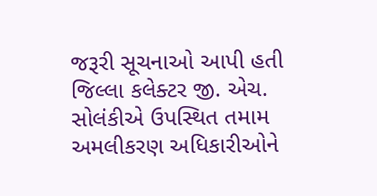જરૂરી સૂચનાઓ આપી હતી જિલ્લા કલેક્ટર જી. એચ. સોલંકીએ ઉપસ્થિત તમામ અમલીકરણ અધિકારીઓને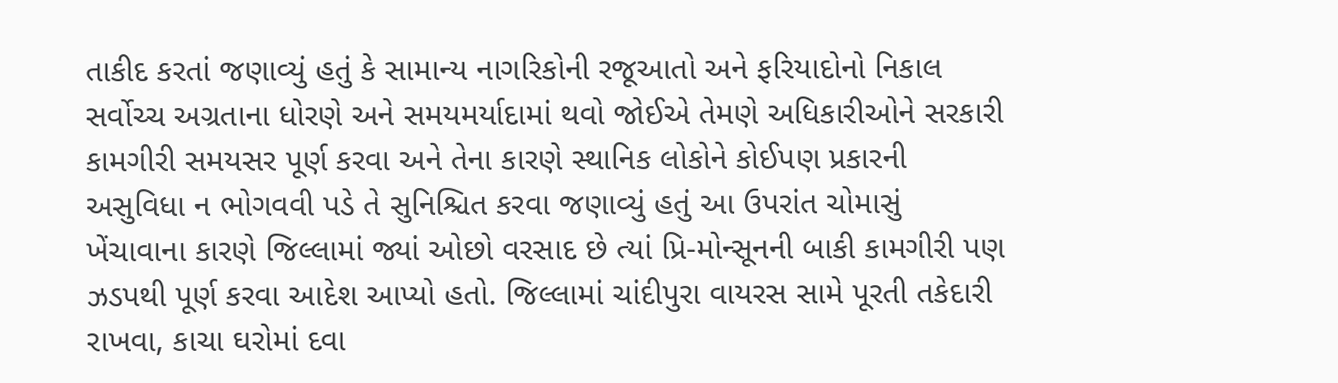તાકીદ કરતાં જણાવ્યું હતું કે સામાન્ય નાગરિકોની રજૂઆતો અને ફરિયાદોનો નિકાલ સર્વોચ્ચ અગ્રતાના ધોરણે અને સમયમર્યાદામાં થવો જોઈએ તેમણે અધિકારીઓને સરકારી કામગીરી સમયસર પૂર્ણ કરવા અને તેના કારણે સ્થાનિક લોકોને કોઈપણ પ્રકારની અસુવિધા ન ભોગવવી પડે તે સુનિશ્ચિત કરવા જણાવ્યું હતું આ ઉપરાંત ચોમાસું ખેંચાવાના કારણે જિલ્લામાં જ્યાં ઓછો વરસાદ છે ત્યાં પ્રિ-મોન્સૂનની બાકી કામગીરી પણ ઝડપથી પૂર્ણ કરવા આદેશ આપ્યો હતો. જિલ્લામાં ચાંદીપુરા વાયરસ સામે પૂરતી તકેદારી રાખવા, કાચા ઘરોમાં દવા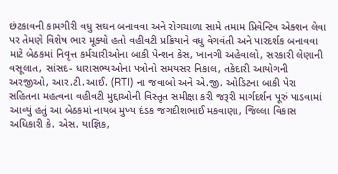છંટકાવની કામગીરી વધુ સઘન બનાવવા અને રોગચાળા સામે તમામ પ્રિવેન્ટિવ એક્શન લેવા પર તેમણે વિશેષ ભાર મૂક્યો હતો વહીવટી પ્રક્રિયાને વધુ વેગવંતી અને પારદર્શક બનાવવા માટે બેઠકમાં નિવૃત્ત કર્મચારીઓના બાકી પેન્શન કેસ, ખાનગી અહેવાલો, સરકારી લેણાની વસૂલાત, સાંસદ- ધારાસભ્યઓના પત્રોનો સમયસર નિકાલ, તકેદારી આયોગની અરજીઓ, આર.ટી.આઈ. (RTI) ના જવાબો અને એ.જી. ઓડિટના બાકી પેરા સહિતના મહત્વના વહીવટી મુદ્દાઓની વિસ્તૃત સમીક્ષા કરી જરૂરી માર્ગદર્શન પૂરું પાડવામાં આવ્યું હતું આ બેઠકમાં નાયબ મુખ્ય દંડક જગદીશભાઈ મકવાણા, જિલ્લા વિકાસ અધિકારી કે. એસ. યાજ્ઞિક,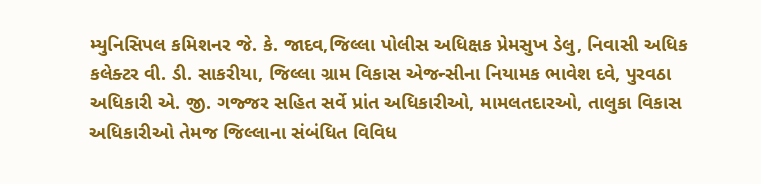મ્યુનિસિપલ કમિશનર જે. કે. જાદવ,જિલ્લા પોલીસ અધિક્ષક પ્રેમસુખ ડેલુ, નિવાસી અધિક કલેક્ટર વી. ડી. સાકરીયા, જિલ્લા ગ્રામ વિકાસ એજન્સીના નિયામક ભાવેશ દવે, પુરવઠા અધિકારી એ. જી. ગજ્જર સહિત સર્વે પ્રાંત અધિકારીઓ, મામલતદારઓ, તાલુકા વિકાસ અધિકારીઓ તેમજ જિલ્લાના સંબંધિત વિવિધ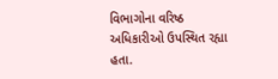વિભાગોના વરિષ્ઠ અધિકારીઓ ઉપસ્થિત રહ્યા હતા.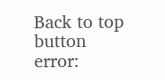Back to top button
error: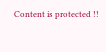Content is protected !!